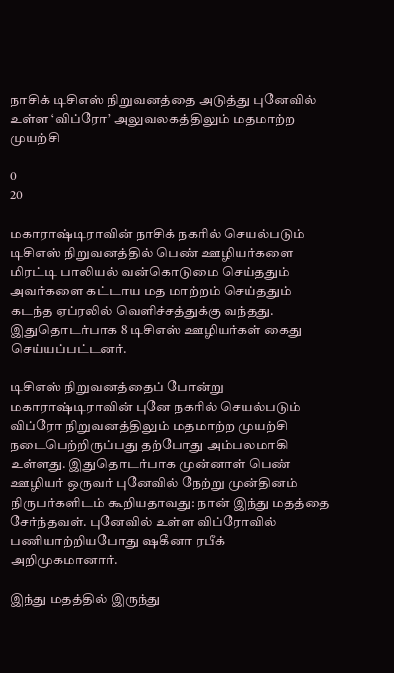நாசிக் டிசிஎஸ் நிறுவனத்தை அடுத்து புனேவில் உள்ள ‘விப்ரோ’ அலுவலகத்திலும் மதமாற்ற முயற்சி

0
20

மகாராஷ்டிராவின் நாசிக் நகரில் செயல்படும் டிசிஎஸ் நிறுவனத்தில் பெண் ஊழியர்களை மிரட்டி பாலியல் வன்கொடுமை செய்ததும் அவர்களை கட்டாய மத மாற்றம் செய்ததும் கடந்த ஏப்ரலில் வெளிச்சத்துக்கு வந்தது. இதுதொடர்பாக 8 டிசிஎஸ் ஊழியர்கள் கைது செய்யப்பட்டனர்.

டிசிஎஸ் நிறுவனத்தைப் போன்று மகாராஷ்டிராவின் புனே நகரில் செயல்படும் விப்ரோ நிறுவனத்திலும் மதமாற்ற முயற்சி நடைபெற்றிருப்பது தற்போது அம்பலமாகி உள்ளது. இதுதொடர்பாக முன்னாள் பெண் ஊழியர் ஒருவர் புனேவில் நேற்று முன்தினம் நிருபர்களிடம் கூறியதாவது: நான் இந்து மதத்தை சேர்ந்தவள். புனேவில் உள்ள விப்ரோவில் பணியாற்றியபோது ஷகீனா ரபீக் அறிமுகமானார்.

இந்து மதத்தில் இருந்து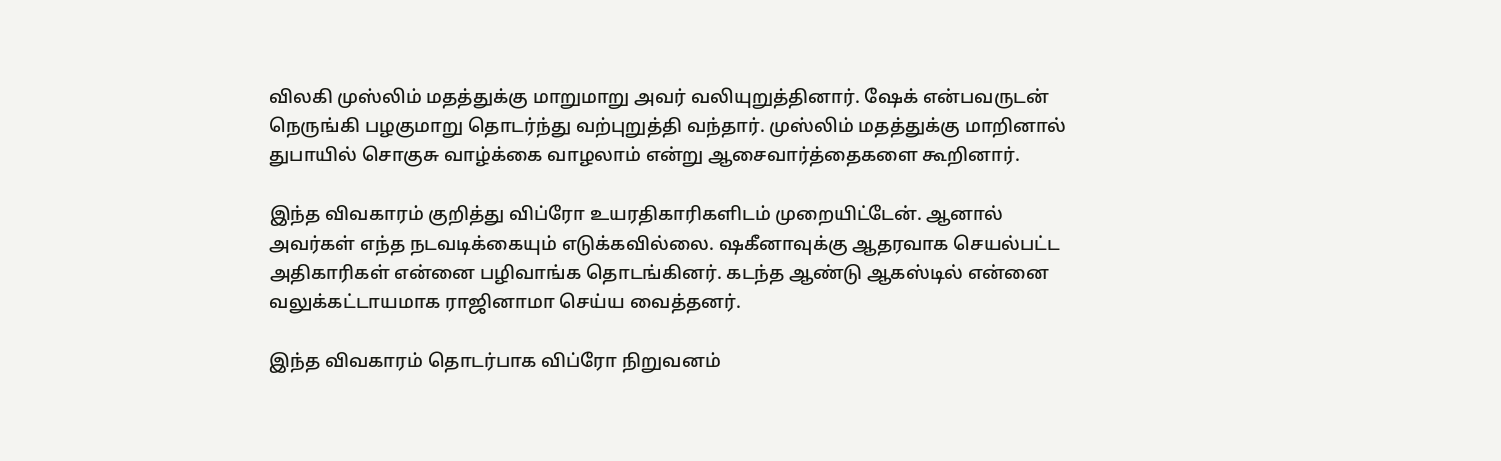விலகி முஸ்லிம் மதத்துக்கு மாறுமாறு அவர் வலியுறுத்தினார். ஷேக் என்பவருடன் நெருங்கி பழகுமாறு தொடர்ந்து வற்புறுத்தி வந்தார். முஸ்லிம் மதத்துக்கு மாறினால் துபாயில் சொகுசு வாழ்க்கை வாழலாம் என்று ஆசைவார்த்தைகளை கூறினார்.

இந்த விவகாரம் குறித்து விப்ரோ உயரதிகாரிகளிடம் முறையிட்டேன். ஆனால் அவர்கள் எந்த நடவடிக்கையும் எடுக்கவில்லை. ஷகீனாவுக்கு ஆதரவாக செயல்பட்ட அதிகாரிகள் என்னை பழிவாங்க தொடங்கினர். கடந்த ஆண்டு ஆகஸ்டில் என்னை வலுக்கட்டாயமாக ராஜினாமா செய்ய வைத்தனர்.

இந்த விவகாரம் தொடர்பாக விப்ரோ நிறுவனம்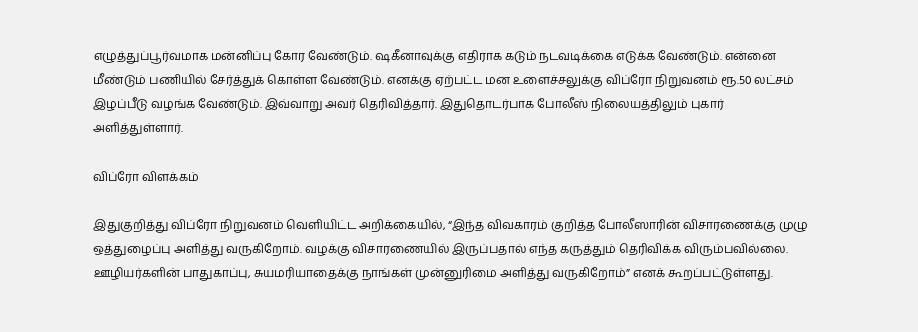எழுத்துப்பூர்வமாக மன்னிப்பு கோர வேண்டும். ஷகீனாவுக்கு எதிராக கடும் நடவடிக்கை எடுக்க வேண்டும். என்னை மீண்டும் பணியில் சேர்த்துக் கொள்ள வேண்டும். எனக்கு ஏற்பட்ட மன உளைச்சலுக்கு விப்ரோ நிறுவனம் ரூ.50 லட்சம் இழப்பீடு வழங்க வேண்டும். இவ்வாறு அவர் தெரிவித்தார். இதுதொடர்பாக போலீஸ் நிலையத்திலும் புகார் அளித்துள்ளார்.

விப்ரோ விளக்கம்

இதுகுறித்து விப்ரோ நிறுவனம் வெளியிட்ட அறிக்கையில், “இந்த விவகாரம் குறித்த போலீஸாரின் விசாரணைக்கு முழு ஒத்துழைப்பு அளித்து வருகிறோம். வழக்கு விசாரணையில் இருப்பதால் எந்த கருத்தும் தெரிவிக்க விரும்பவில்லை. ஊழியர்களின் பாதுகாப்பு, சுயமரியாதைக்கு நாங்கள் முன்னுரிமை அளித்து வருகிறோம்” எனக் கூறப்பட்டுள்ளது.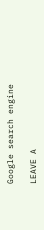Google search engine

LEAVE A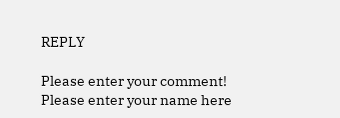REPLY

Please enter your comment!
Please enter your name here